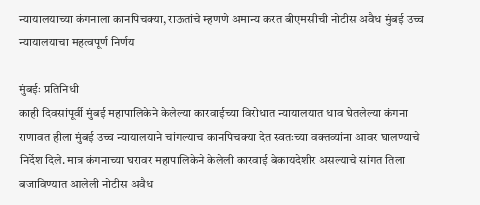न्यायालयाच्या कंगनाला कानपिचक्या, राऊतांचे म्हणणे अमान्य करत बीएमसीची नोटीस अवैध मुंबई उच्च न्यायालयाचा महत्वपूर्ण निर्णय

मुंबईः प्रतिनिधी
काही दिवसांपूर्वी मुंबई महापालिकेने केलेल्या कारवाईच्या विरोधात न्यायालयात धाव घेतलेल्या कंगना राणावत हीला मुंबई उच्च न्यायालयाने चांगल्याच कानपिचक्या देत स्वतःच्या वक्तव्यांना आवर घालण्याचे निर्देश दिले. मात्र कंगनाच्या घरावर महापालिकेने केलेली कारवाई बेकायदेशीर असल्याचे सांगत तिला बजाविण्यात आलेली नोटीस अवैध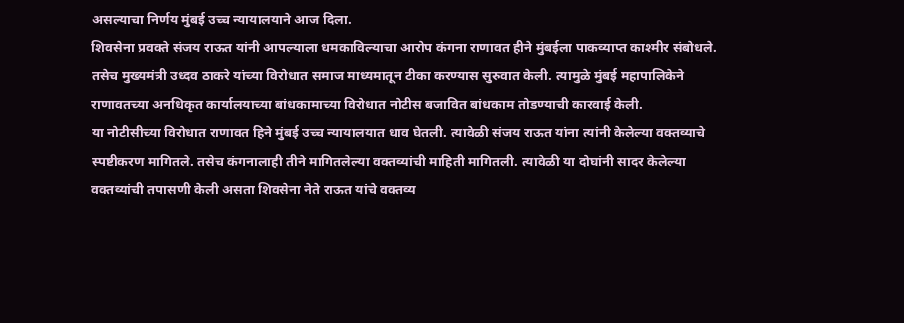असल्याचा निर्णय मुंबई उच्च न्यायालयाने आज दिला.
शिवसेना प्रवक्ते संजय राऊत यांनी आपल्याला धमकाविल्याचा आरोप कंगना राणावत हीने मुंबईला पाकव्याप्त काश्मीर संबोधले. तसेच मुख्यमंत्री उध्दव ठाकरे यांच्या विरोधात समाज माध्यमातून टीका करण्यास सुरुवात केली. त्यामुळे मुंबई महापालिकेने राणावतच्या अनधिकृत कार्यालयाच्या बांधकामाच्या विरोधात नोटीस बजावित बांधकाम तोडण्याची कारवाई केली.
या नोटीसीच्या विरोधात राणावत हिने मुंबई उच्च न्यायालयात धाव घेतली. त्यावेळी संजय राऊत यांना त्यांनी केलेल्या वक्तव्याचे स्पष्टीकरण मागितले. तसेच कंगनालाही तीने मागितलेल्या वक्तव्यांची माहिती मागितली. त्यावेळी या दोघांनी सादर केलेल्या वक्तव्यांची तपासणी केली असता शिवसेना नेते राऊत यांचे वक्तव्य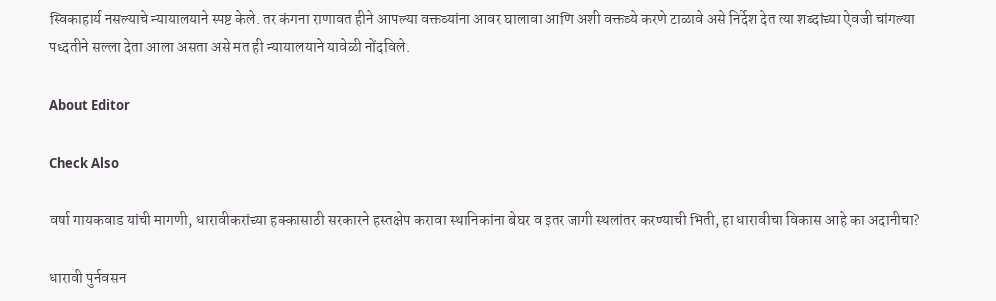स्विकाहार्य नसल्याचे न्यायालयाने स्पष्ट केले. तर कंगना राणावत हीने आपल्या वक्तव्यांना आवर घालावा आणि अशी वक्तव्ये करणे टाळावे असे निर्देश देत त्या शब्दांच्या ऐवजी चांगल्या पध्दतीने सल्ला देता आला असता असे मत ही न्यायालयाने यावेळी नोंदविले.

About Editor

Check Also

वर्षा गायकवाड यांची मागणी, धारावीकरांच्या हक्कासाठी सरकारने हस्तक्षेप करावा स्थानिकांना बेघर व इतर जागी स्थलांतर करण्याची भिती, हा धारावीचा विकास आहे का अदानीचा?

धारावी पुर्नवसन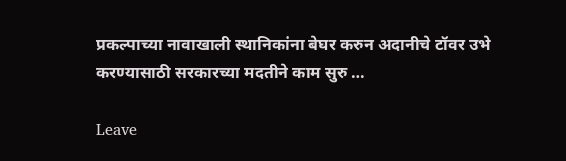प्रकल्पाच्या नावाखाली स्थानिकांना बेघर करुन अदानीचे टॉवर उभे करण्यासाठी सरकारच्या मदतीने काम सुरु …

Leave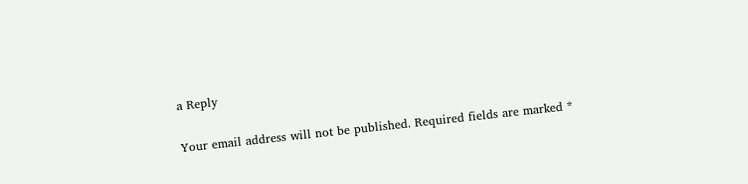a Reply

Your email address will not be published. Required fields are marked *